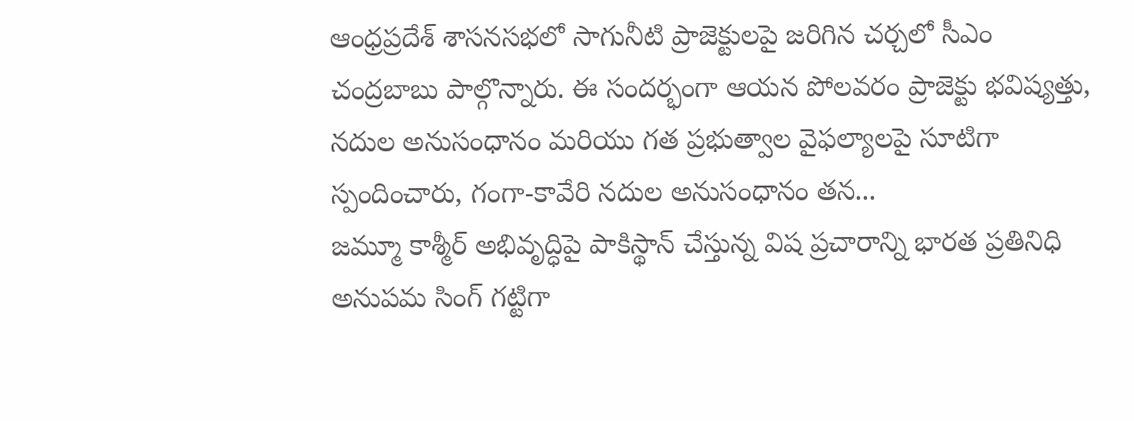ఆంధ్రప్రదేశ్ శాసనసభలో సాగునీటి ప్రాజెక్టులపై జరిగిన చర్చలో సీఎం చంద్రబాబు పాల్గొన్నారు. ఈ సందర్భంగా ఆయన పోలవరం ప్రాజెక్టు భవిష్యత్తు, నదుల అనుసంధానం మరియు గత ప్రభుత్వాల వైఫల్యాలపై సూటిగా స్పందించారు, గంగా-కావేరి నదుల అనుసంధానం తన...
జమ్మూ కాశ్మీర్ అభివృద్ధిపై పాకిస్థాన్ చేస్తున్న విష ప్రచారాన్ని భారత ప్రతినిధి అనుపమ సింగ్ గట్టిగా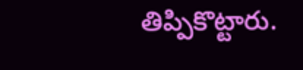తిప్పికొట్టారు.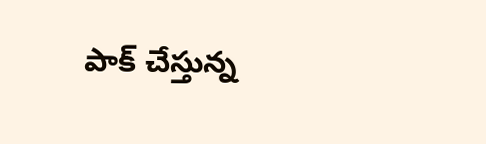పాక్ చేస్తున్న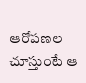ఆరోపణల చూస్తుంటే ఆ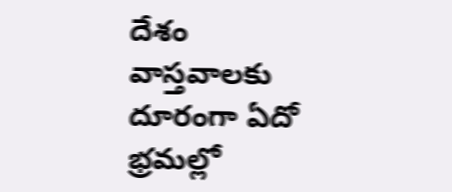దేశం వాస్తవాలకు దూరంగా ఏదో భ్రమల్లో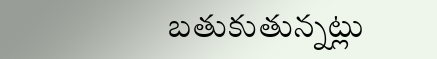బతుకుతున్నట్లు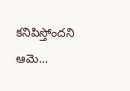కనిపిస్తోందని ఆమె...